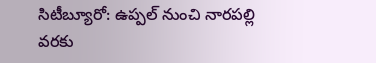సిటీబ్యూరో: ఉప్పల్ నుంచి నారపల్లి వరకు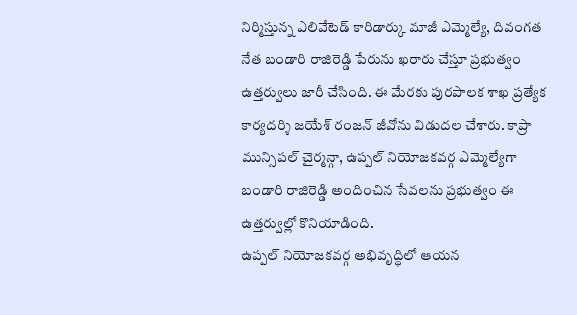నిర్మిస్తున్న ఎలివేటెడ్ కారిడార్కు మాజీ ఎమ్మెల్యే, దివంగత నేత బండారి రాజిరెడ్డి పేరును ఖరారు చేస్తూ ప్రభుత్వం ఉత్తర్వులు జారీ చేసింది. ఈ మేరకు పురపాలక శాఖ ప్రత్యేక కార్యదర్శి జయేశ్ రంజన్ జీవోను విడుదల చేశారు. కాప్రా మున్సిపల్ చైర్మన్గా, ఉప్పల్ నియోజకవర్గ ఎమ్మెల్యేగా బండారి రాజిరెడ్డి అందించిన సేవలను ప్రభుత్వం ఈ ఉత్తర్వుల్లో కొనియాడింది.
ఉప్పల్ నియోజకవర్గ అభివృద్ధిలో ఆయన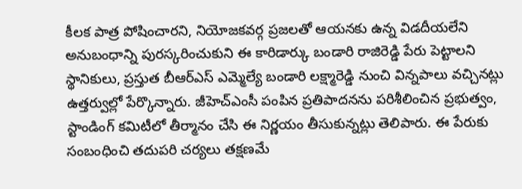కీలక పాత్ర పోషించారని, నియోజకవర్గ ప్రజలతో ఆయనకు ఉన్న విడదీయలేని అనుబంధాన్ని పురస్కరించుకుని ఈ కారిడార్కు బండారి రాజిరెడ్డి పేరు పెట్టాలని స్థానికులు, ప్రస్తుత బీఆర్ఎస్ ఎమ్మెల్యే బండారి లక్ష్మారెడ్డి నుంచి విన్నపాలు వచ్చినట్లు ఉత్తర్వుల్లో పేర్కొన్నారు. జీహెచ్ఎంసీ పంపిన ప్రతిపాదనను పరిశీలించిన ప్రభుత్వం, స్టాండింగ్ కమిటీలో తీర్మానం చేసి ఈ నిర్ణయం తీసుకున్నట్లు తెలిపారు. ఈ పేరుకు సంబంధించి తదుపరి చర్యలు తక్షణమే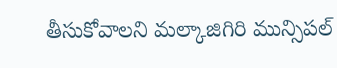తీసుకోవాలని మల్కాజిగిరి మున్సిపల్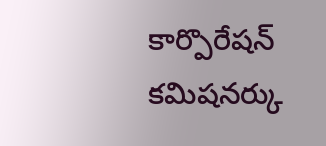కార్పొరేషన్ కమిషనర్కు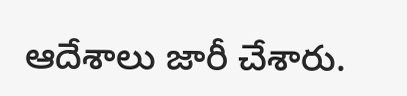ఆదేశాలు జారీ చేశారు.